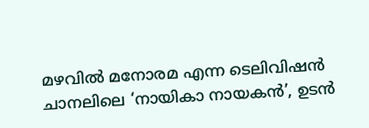മഴവില്‍ മനോരമ എന്ന ടെലിവിഷന്‍ ചാനലിലെ ‘നായികാ നായകന്‍’, ഉടന്‍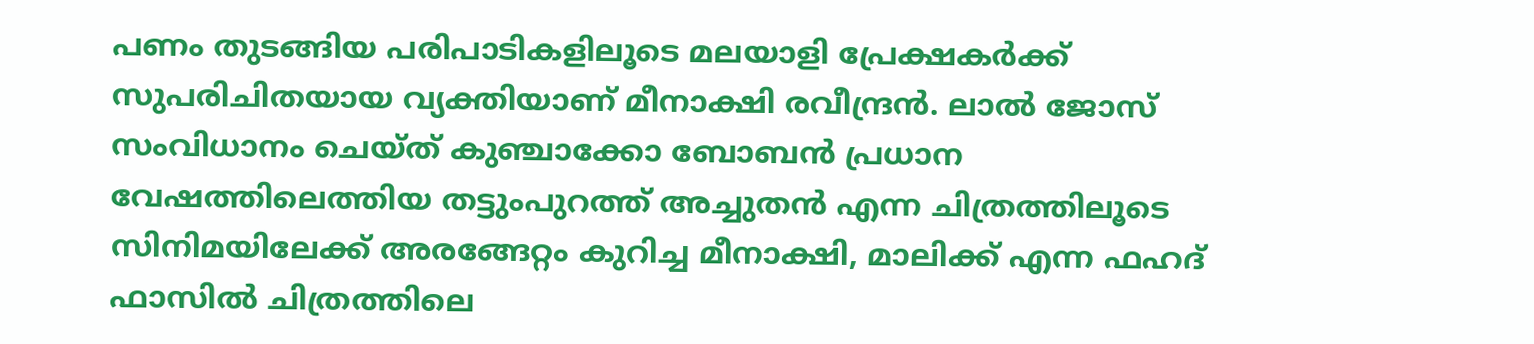പണം തുടങ്ങിയ പരിപാടികളിലൂടെ മലയാളി പ്രേക്ഷകര്‍ക്ക് സുപരിചിതയായ വ്യക്തിയാണ് മീനാക്ഷി രവീന്ദ്രന്‍. ലാല്‍ ജോസ് സംവിധാനം ചെയ്ത് കുഞ്ചാക്കോ ബോബന്‍ പ്രധാന വേഷത്തിലെത്തിയ തട്ടുംപുറത്ത് അച്ചുതന്‍ എന്ന ചിത്രത്തിലൂടെ സിനിമയിലേക്ക് അരങ്ങേറ്റം കുറിച്ച മീനാക്ഷി, മാലിക്ക് എന്ന ഫഹദ് ഫാസില്‍ ചിത്രത്തിലെ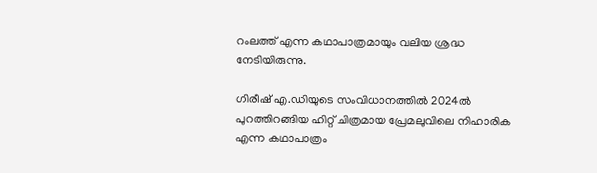റംലത്ത് എന്ന കഥാപാത്രമായും വലിയ ശ്രദ്ധ നേടിയിരുന്നു.

ഗിരീഷ് എ.ഡിയുടെ സംവിധാനത്തില്‍ 2024ല്‍ പുറത്തിറങ്ങിയ ഹിറ്റ് ചിത്രമായ പ്രേമലുവിലെ നിഹാരിക എന്ന കഥാപാത്രം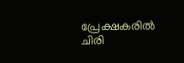പ്രേക്ഷകരില്‍ ചിരി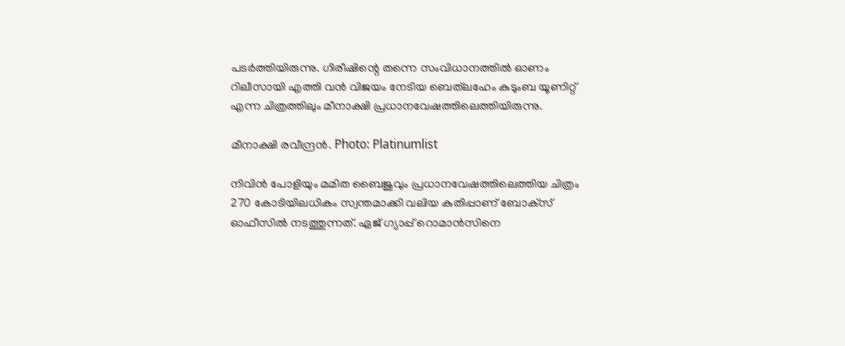പടര്‍ത്തിയിരുന്നു. ഗിരീഷിന്റെ തന്നെ സംവിധാനത്തില്‍ ഓണം റിലീസായി എത്തി വന്‍ വിജയം നേടിയ ബെത്‌ലഹേം കുടുംബ യൂണിറ്റ് എന്ന ചിത്രത്തിലും മീനാക്ഷി പ്രധാനവേഷത്തിലെത്തിയിരുന്നു.

മീനാക്ഷി രവീന്ദ്രന്‍. Photo: Platinumlist

നിവിന്‍ പോളിയും മമിത ബൈജുവും പ്രധാനവേഷത്തിലെത്തിയ ചിത്രം 270 കോടിയിലധികം സ്വന്തമാക്കി വലിയ കുതിപ്പാണ് ബോക്‌സ് ഓഫീസില്‍ നടത്തുന്നത്. ഏജ് ഗ്യാപ്പ് റൊമാന്‍സിനെ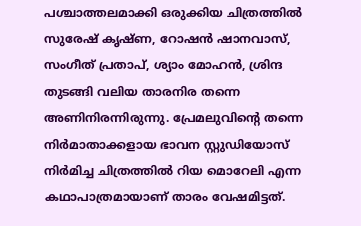പശ്ചാത്തലമാക്കി ഒരുക്കിയ ചിത്രത്തില്‍ സുരേഷ് കൃഷ്ണ, റോഷന്‍ ഷാനവാസ്, സംഗീത് പ്രതാപ്, ശ്യാം മോഹന്‍, ശ്രിന്ദ തുടങ്ങി വലിയ താരനിര തന്നെ അണിനിരന്നിരുന്നു. പ്രേമലുവിന്റെ തന്നെ നിര്‍മാതാക്കളായ ഭാവന സ്റ്റുഡിയോസ് നിര്‍മിച്ച ചിത്രത്തില്‍ റിയ മൊറേലി എന്ന കഥാപാത്രമായാണ് താരം വേഷമിട്ടത്.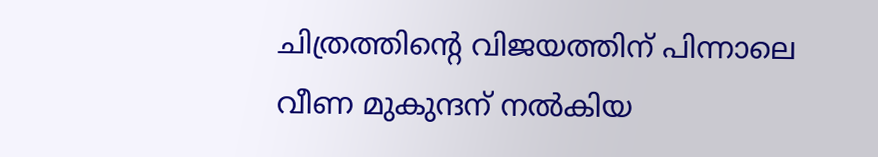ചിത്രത്തിന്റെ വിജയത്തിന് പിന്നാലെ വീണ മുകുന്ദന് നല്‍കിയ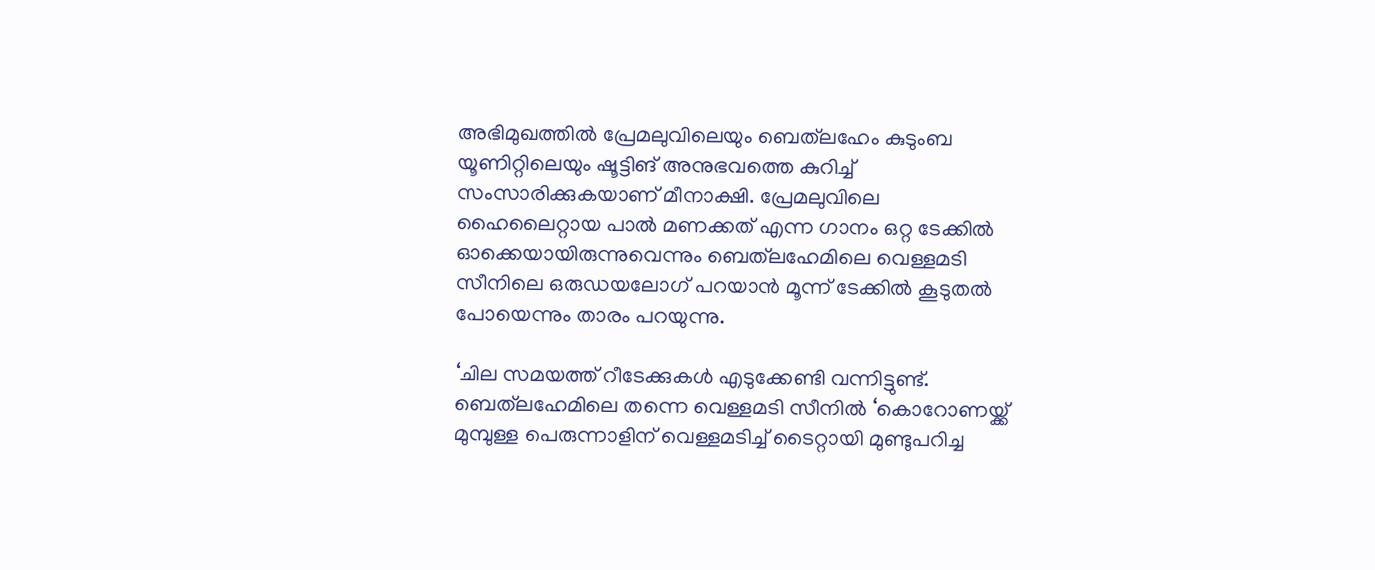അഭിമുഖത്തില്‍ പ്രേമലുവിലെയും ബെത്‌ലഹേം കുടുംബ യൂണിറ്റിലെയും ഷൂട്ടിങ് അനുഭവത്തെ കുറിച്ച് സംസാരിക്കുകയാണ് മീനാക്ഷി. പ്രേമലുവിലെ ഹൈലൈറ്റായ പാല്‍ മണക്കത് എന്ന ഗാനം ഒറ്റ ടേക്കില്‍ ഓക്കെയായിരുന്നുവെന്നും ബെത്‌ലഹേമിലെ വെള്ളമടി സീനിലെ ഒരുഡയലോഗ് പറയാന്‍ മൂന്ന് ടേക്കില്‍ കൂടുതല്‍ പോയെന്നും താരം പറയുന്നു.

‘ചില സമയത്ത് റീടേക്കുകള്‍ എടുക്കേണ്ടി വന്നിട്ടുണ്ട്. ബെത്‌ലഹേമിലെ തന്നെ വെള്ളമടി സീനില്‍ ‘കൊറോണയ്ക്ക് മുമ്പുള്ള പെരുന്നാളിന് വെള്ളമടിച്ച് ടൈറ്റായി മുണ്ടുപറിച്ച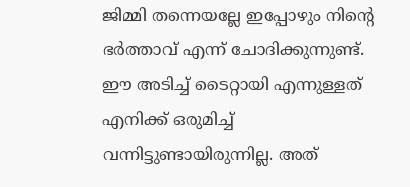ജിമ്മി തന്നെയല്ലേ ഇപ്പോഴും നിന്റെ ഭര്‍ത്താവ് എന്ന് ചോദിക്കുന്നുണ്ട്. ഈ അടിച്ച് ടൈറ്റായി എന്നുള്ളത് എനിക്ക് ഒരുമിച്ച് വന്നിട്ടുണ്ടായിരുന്നില്ല. അത്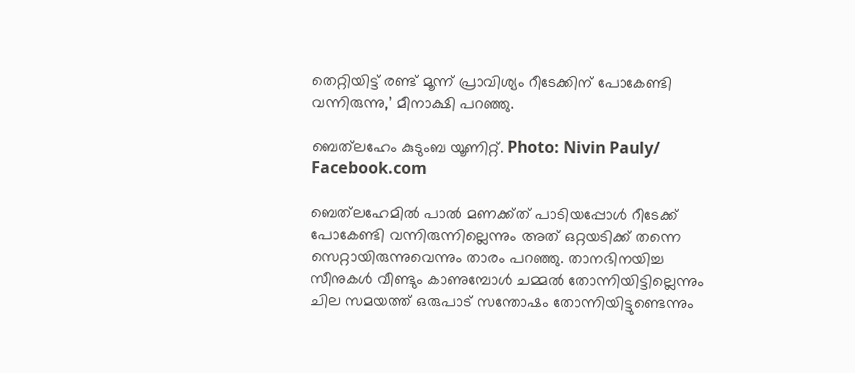തെറ്റിയിട്ട് രണ്ട് മൂന്ന് പ്രാവിശ്യം റീടേക്കിന് പോകേണ്ടി വന്നിരുന്നു,’ മീനാക്ഷി പറഞ്ഞു.

ബെത്‌ലഹേം കുടുംബ യൂണിറ്റ്‌. Photo: Nivin Pauly/ Facebook.com

ബെത്‌ലഹേമില്‍ പാല്‍ മണക്ക്ത് പാടിയപ്പോള്‍ റീടേക്ക് പോകേണ്ടി വന്നിരുന്നില്ലെന്നും അത് ഒറ്റയടിക്ക് തന്നെ സെറ്റായിരുന്നുവെന്നും താരം പറഞ്ഞു. താനഭിനയിച്ച സീനുകള്‍ വീണ്ടും കാണുമ്പോള്‍ ചമ്മല്‍ തോന്നിയിട്ടില്ലെന്നും ചില സമയത്ത് ഒരുപാട് സന്തോഷം തോന്നിയിട്ടുണ്ടെന്നും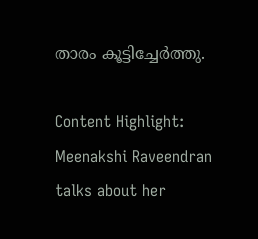താരം കൂട്ടിച്ചേര്‍ത്തു.

Content Highlight: Meenakshi Raveendran talks about her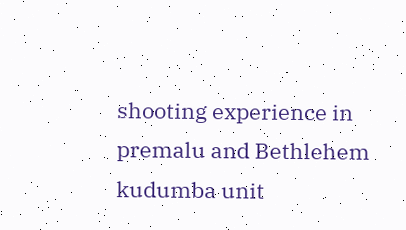shooting experience in premalu and Bethlehem kudumba unit